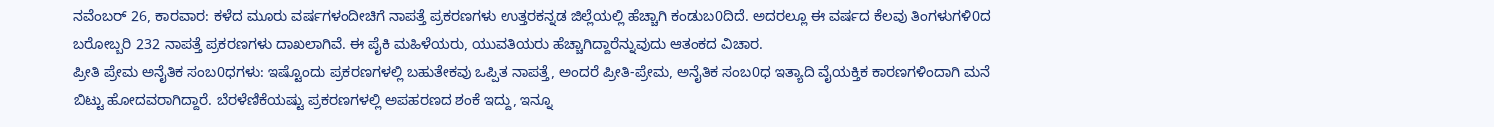ನವೆಂಬರ್ 26, ಕಾರವಾರ: ಕಳೆದ ಮೂರು ವರ್ಷಗಳಂದೀಚಿಗೆ ನಾಪತ್ತೆ ಪ್ರಕರಣಗಳು ಉತ್ತರಕನ್ನಡ ಜಿಲ್ಲೆಯಲ್ಲಿ ಹೆಚ್ಚಾಗಿ ಕಂಡುಬ0ದಿದೆ. ಅದರಲ್ಲೂ ಈ ವರ್ಷದ ಕೆಲವು ತಿಂಗಳುಗಳಿ0ದ ಬರೋಬ್ಬರಿ 232 ನಾಪತ್ತೆ ಪ್ರಕರಣಗಳು ದಾಖಲಾಗಿವೆ. ಈ ಪೈಕಿ ಮಹಿಳೆಯರು, ಯುವತಿಯರು ಹೆಚ್ಚಾಗಿದ್ದಾರೆನ್ನುವುದು ಆತಂಕದ ವಿಚಾರ.
ಪ್ರೀತಿ ಪ್ರೇಮ ಅನೈತಿಕ ಸಂಬ0ಧಗಳು: ಇಷ್ಟೊಂದು ಪ್ರಕರಣಗಳಲ್ಲಿ ಬಹುತೇಕವು ಒಪ್ಪಿತ ನಾಪತ್ತೆ, ಅಂದರೆ ಪ್ರೀತಿ-ಪ್ರೇಮ, ಅನೈತಿಕ ಸಂಬ0ಧ ಇತ್ಯಾದಿ ವೈಯಕ್ತಿಕ ಕಾರಣಗಳಿಂದಾಗಿ ಮನೆ ಬಿಟ್ಟು ಹೋದವರಾಗಿದ್ದಾರೆ. ಬೆರಳೆಣಿಕೆಯಷ್ಟು ಪ್ರಕರಣಗಳಲ್ಲಿ ಅಪಹರಣದ ಶಂಕೆ ಇದ್ದು, ಇನ್ನೂ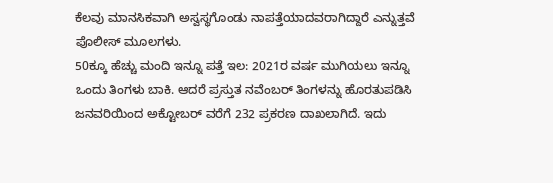ಕೆಲವು ಮಾನಸಿಕವಾಗಿ ಅಸ್ವಸ್ಥಗೊಂಡು ನಾಪತ್ತೆಯಾದವರಾಗಿದ್ದಾರೆ ಎನ್ನುತ್ತವೆ ಪೊಲೀಸ್ ಮೂಲಗಳು.
50ಕ್ಕೂ ಹೆಚ್ಚು ಮಂದಿ ಇನ್ನೂ ಪತ್ತೆ ಇಲ: 2021ರ ವರ್ಷ ಮುಗಿಯಲು ಇನ್ನೂ ಒಂದು ತಿಂಗಳು ಬಾಕಿ. ಆದರೆ ಪ್ರಸ್ತುತ ನವೆಂಬರ್ ತಿಂಗಳನ್ನು ಹೊರತುಪಡಿಸಿ ಜನವರಿಯಿಂದ ಅಕ್ಟೋಬರ್ ವರೆಗೆ 232 ಪ್ರಕರಣ ದಾಖಲಾಗಿದೆ. ಇದು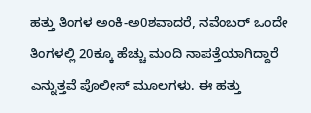ಹತ್ತು ತಿಂಗಳ ಅಂಕಿ-ಅ0ಶವಾದರೆ, ನವೆಂಬರ್ ಒಂದೇ ತಿಂಗಳಲ್ಲಿ 20ಕ್ಕೂ ಹೆಚ್ಚು ಮಂದಿ ನಾಪತ್ತೆಯಾಗಿದ್ದಾರೆ ಎನ್ನುತ್ತವೆ ಪೊಲೀಸ್ ಮೂಲಗಳು. ಈ ಹತ್ತು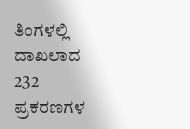ತಿಂಗಳಲ್ಲಿ ದಾಖಲಾದ 232 ಪ್ರಕರಣಗಳ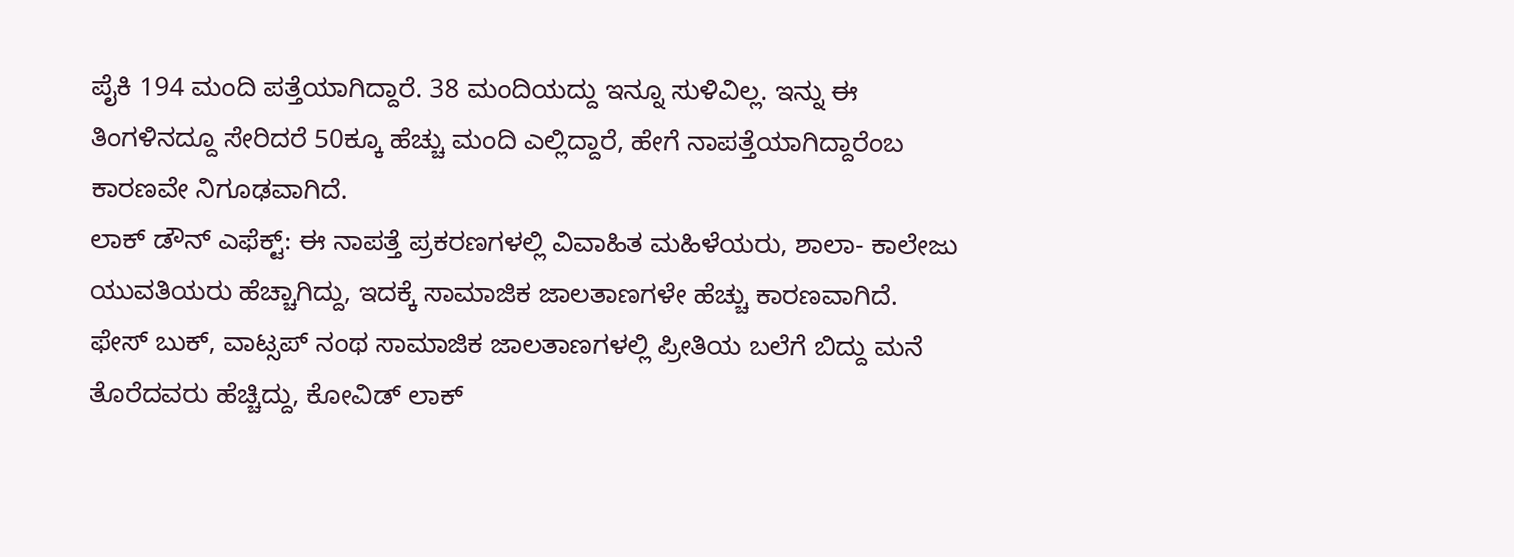ಪೈಕಿ 194 ಮಂದಿ ಪತ್ತೆಯಾಗಿದ್ದಾರೆ. 38 ಮಂದಿಯದ್ದು ಇನ್ನೂ ಸುಳಿವಿಲ್ಲ. ಇನ್ನು ಈ ತಿಂಗಳಿನದ್ದೂ ಸೇರಿದರೆ 50ಕ್ಕೂ ಹೆಚ್ಚು ಮಂದಿ ಎಲ್ಲಿದ್ದಾರೆ, ಹೇಗೆ ನಾಪತ್ತೆಯಾಗಿದ್ದಾರೆಂಬ ಕಾರಣವೇ ನಿಗೂಢವಾಗಿದೆ.
ಲಾಕ್ ಡೌನ್ ಎಫೆಕ್ಟ್: ಈ ನಾಪತ್ತೆ ಪ್ರಕರಣಗಳಲ್ಲಿ ವಿವಾಹಿತ ಮಹಿಳೆಯರು, ಶಾಲಾ- ಕಾಲೇಜು ಯುವತಿಯರು ಹೆಚ್ಚಾಗಿದ್ದು, ಇದಕ್ಕೆ ಸಾಮಾಜಿಕ ಜಾಲತಾಣಗಳೇ ಹೆಚ್ಚು ಕಾರಣವಾಗಿದೆ. ಫೇಸ್ ಬುಕ್, ವಾಟ್ಸಪ್ ನಂಥ ಸಾಮಾಜಿಕ ಜಾಲತಾಣಗಳಲ್ಲಿ ಪ್ರೀತಿಯ ಬಲೆಗೆ ಬಿದ್ದು ಮನೆ ತೊರೆದವರು ಹೆಚ್ಚಿದ್ದು, ಕೋವಿಡ್ ಲಾಕ್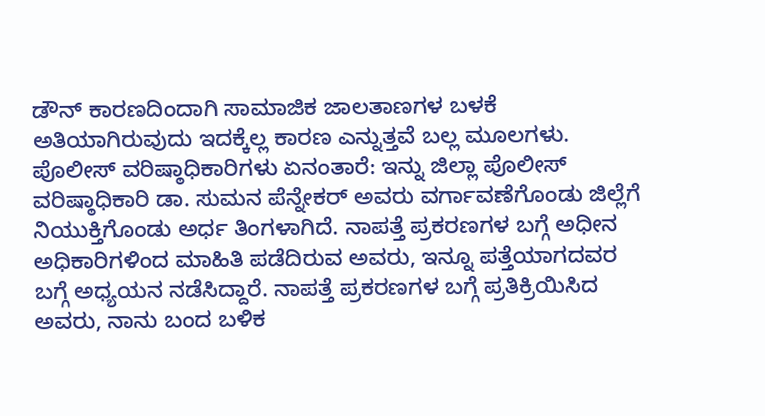ಡೌನ್ ಕಾರಣದಿಂದಾಗಿ ಸಾಮಾಜಿಕ ಜಾಲತಾಣಗಳ ಬಳಕೆ ಅತಿಯಾಗಿರುವುದು ಇದಕ್ಕೆಲ್ಲ ಕಾರಣ ಎನ್ನುತ್ತವೆ ಬಲ್ಲ ಮೂಲಗಳು.
ಪೊಲೀಸ್ ವರಿಷ್ಠಾಧಿಕಾರಿಗಳು ಏನಂತಾರೆ: ಇನ್ನು ಜಿಲ್ಲಾ ಪೊಲೀಸ್ ವರಿಷ್ಠಾಧಿಕಾರಿ ಡಾ. ಸುಮನ ಪೆನ್ನೇಕರ್ ಅವರು ವರ್ಗಾವಣೆಗೊಂಡು ಜಿಲ್ಲೆಗೆ ನಿಯುಕ್ತಿಗೊಂಡು ಅರ್ಧ ತಿಂಗಳಾಗಿದೆ. ನಾಪತ್ತೆ ಪ್ರಕರಣಗಳ ಬಗ್ಗೆ ಅಧೀನ ಅಧಿಕಾರಿಗಳಿಂದ ಮಾಹಿತಿ ಪಡೆದಿರುವ ಅವರು, ಇನ್ನೂ ಪತ್ತೆಯಾಗದವರ ಬಗ್ಗೆ ಅಧ್ಯಯನ ನಡೆಸಿದ್ದಾರೆ. ನಾಪತ್ತೆ ಪ್ರಕರಣಗಳ ಬಗ್ಗೆ ಪ್ರತಿಕ್ರಿಯಿಸಿದ ಅವರು, ನಾನು ಬಂದ ಬಳಿಕ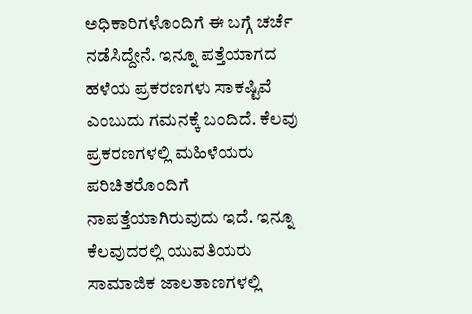ಅಧಿಕಾರಿಗಳೊಂದಿಗೆ ಈ ಬಗ್ಗೆ ಚರ್ಚೆ ನಡೆಸಿದ್ದೇನೆ. ಇನ್ನೂ ಪತ್ತೆಯಾಗದ ಹಳೆಯ ಪ್ರಕರಣಗಳು ಸಾಕಷ್ಟಿವೆ ಎಂಬುದು ಗಮನಕ್ಕೆ ಬಂದಿದೆ. ಕೆಲವು ಪ್ರಕರಣಗಳಲ್ಲಿ ಮಹಿಳೆಯರು ಪರಿಚಿತರೊಂದಿಗೆ ನಾಪತ್ತೆಯಾಗಿರುವುದು ಇದೆ. ಇನ್ನೂ ಕೆಲವುದರಲ್ಲಿ ಯುವತಿಯರು ಸಾಮಾಜಿಕ ಜಾಲತಾಣಗಳಲ್ಲಿ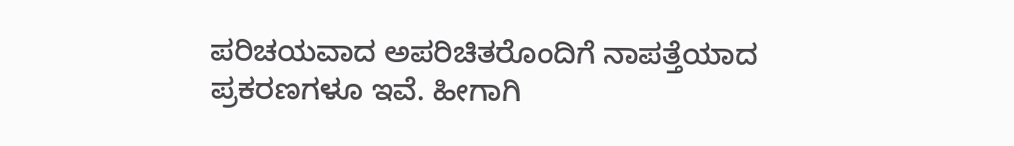ಪರಿಚಯವಾದ ಅಪರಿಚಿತರೊಂದಿಗೆ ನಾಪತ್ತೆಯಾದ ಪ್ರಕರಣಗಳೂ ಇವೆ. ಹೀಗಾಗಿ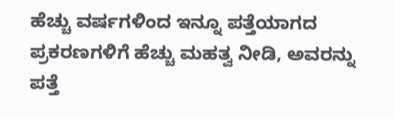ಹೆಚ್ಚು ವರ್ಷಗಳಿಂದ ಇನ್ನೂ ಪತ್ತೆಯಾಗದ ಪ್ರಕರಣಗಳಿಗೆ ಹೆಚ್ಚು ಮಹತ್ವ ನೀಡಿ, ಅವರನ್ನು ಪತ್ತೆ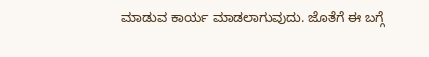ಮಾಡುವ ಕಾರ್ಯ ಮಾಡಲಾಗುವುದು. ಜೊತೆಗೆ ಈ ಬಗ್ಗೆ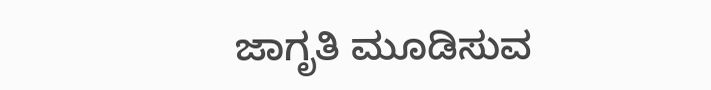ಜಾಗೃತಿ ಮೂಡಿಸುವ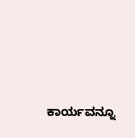ಕಾರ್ಯವನ್ನೂ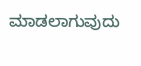ಮಾಡಲಾಗುವುದು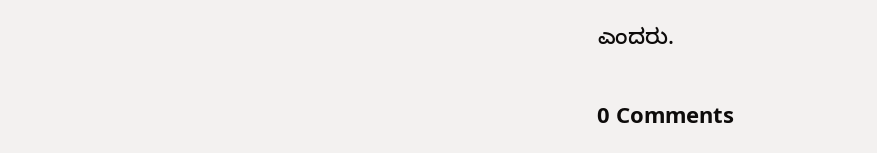ಎಂದರು.

0 Comments